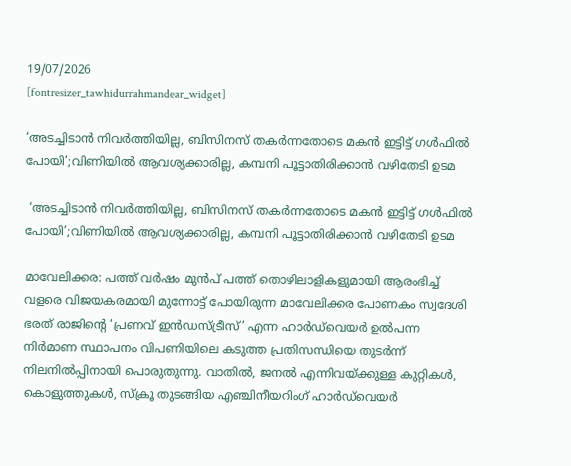19/07/2026
[fontresizer_tawhidurrahmandear_widget]

‘അടച്ചിടാൻ നിവർത്തിയില്ല, ബിസിനസ് തകർന്നതോടെ മകൻ ഇട്ടിട്ട് ഗൾഫിൽ പോയി’;വിണിയിൽ ആവശ്യക്കാരില്ല, കമ്പനി പൂട്ടാതിരിക്കാൻ വഴിതേടി ഉടമ

 ‘അടച്ചിടാൻ നിവർത്തിയില്ല, ബിസിനസ് തകർന്നതോടെ മകൻ ഇട്ടിട്ട് ഗൾഫിൽ പോയി’;വിണിയിൽ ആവശ്യക്കാരില്ല, കമ്പനി പൂട്ടാതിരിക്കാൻ വഴിതേടി ഉടമ

മാവേലിക്കര: പത്ത് വർഷം മുൻപ് പത്ത് തൊഴിലാളികളുമായി ആരംഭിച്ച് വളരെ വിജയകരമായി മുന്നോട്ട് പോയിരുന്ന മാവേലിക്കര പോണകം സ്വദേശി ഭരത് രാജിന്റെ ‘പ്രണവ് ഇൻഡസ്ട്രീസ്’ എന്ന ഹാർഡ്‌വെയർ ഉൽപന്ന നിർമാണ സ്ഥാപനം വിപണിയിലെ കടുത്ത പ്രതിസന്ധിയെ തുടർന്ന് നിലനിൽപ്പിനായി പൊരുതുന്നു. വാതിൽ, ജനൽ എന്നിവയ്ക്കുള്ള കുറ്റികൾ, കൊളുത്തുകൾ, സ്‌ക്രൂ തുടങ്ങിയ എഞ്ചിനീയറിംഗ് ഹാർഡ്‌വെയർ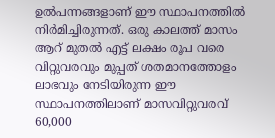ഉൽപന്നങ്ങളാണ് ഈ സ്ഥാപനത്തിൽ നിർമിച്ചിരുന്നത്. ഒരു കാലത്ത് മാസം ആറ് മുതൽ എട്ട് ലക്ഷം രൂപ വരെ വിറ്റുവരവും മുപ്പത് ശതമാനത്തോളം ലാഭവും നേടിയിരുന്ന ഈ സ്ഥാപനത്തിലാണ് മാസവിറ്റുവരവ് 60,000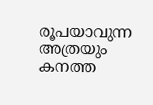രൂപയാവുന്ന അത്രയും കനത്ത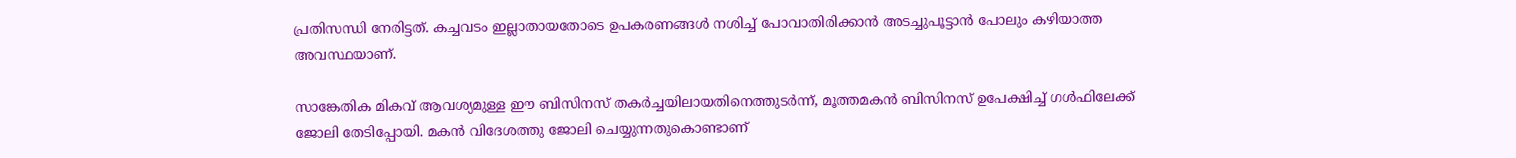പ്രതിസന്ധി നേരിട്ടത്. കച്ചവടം ഇല്ലാതായതോടെ ഉപകരണങ്ങൾ നശിച്ച് പോവാതിരിക്കാൻ അടച്ചുപൂട്ടാൻ പോലും കഴിയാത്ത അവസ്ഥയാണ്.

സാങ്കേതിക മികവ് ആവശ്യമുള്ള ഈ ബിസിനസ് തകർച്ചയിലായതിനെത്തുടർന്ന്, മൂത്തമകൻ ബിസിനസ് ഉപേക്ഷിച്ച് ഗൾഫിലേക്ക് ജോലി തേടിപ്പോയി. മകൻ വിദേശത്തു ജോലി ചെയ്യുന്നതുകൊണ്ടാണ്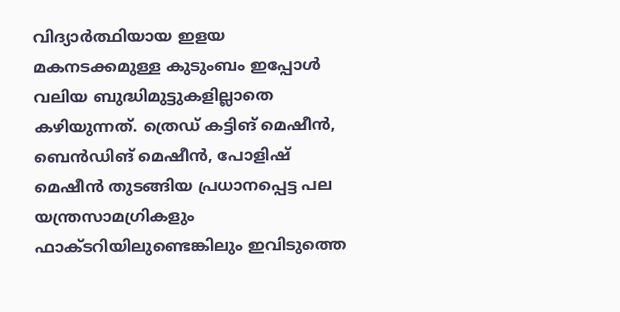വിദ്യാർത്ഥിയായ ഇളയ മകനടക്കമുള്ള കുടുംബം ഇപ്പോൾ വലിയ ബുദ്ധിമുട്ടുകളില്ലാതെ കഴിയുന്നത്. ത്രെഡ് കട്ടിങ് മെഷീൻ, ബെൻഡിങ് മെഷീൻ, പോളിഷ് മെഷീൻ തുടങ്ങിയ പ്രധാനപ്പെട്ട പല യന്ത്രസാമഗ്രികളും ഫാക്ടറിയിലുണ്ടെങ്കിലും ഇവിടുത്തെ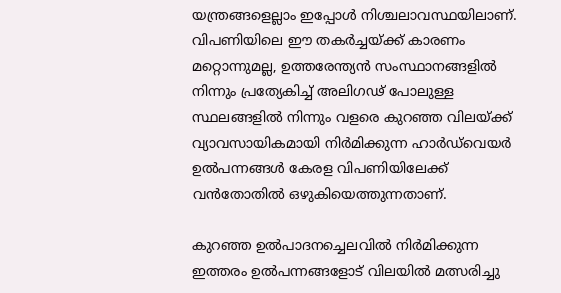യന്ത്രങ്ങളെല്ലാം ഇപ്പോൾ നിശ്ചലാവസ്ഥയിലാണ്. വിപണിയിലെ ഈ തകർച്ചയ്ക്ക് കാരണം മറ്റൊന്നുമല്ല, ഉത്തരേന്ത്യൻ സംസ്ഥാനങ്ങളിൽ നിന്നും പ്രത്യേകിച്ച് അലിഗഢ് പോലുള്ള സ്ഥലങ്ങളിൽ നിന്നും വളരെ കുറഞ്ഞ വിലയ്ക്ക് വ്യാവസായികമായി നിർമിക്കുന്ന ഹാർഡ്‌വെയർ ഉൽപന്നങ്ങൾ കേരള വിപണിയിലേക്ക് വൻതോതിൽ ഒഴുകിയെത്തുന്നതാണ്.

കുറഞ്ഞ ഉൽപാദനച്ചെലവിൽ നിർമിക്കുന്ന ഇത്തരം ഉൽപന്നങ്ങളോട് വിലയിൽ മത്സരിച്ചു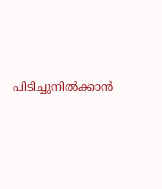പിടിച്ചുനിൽക്കാൻ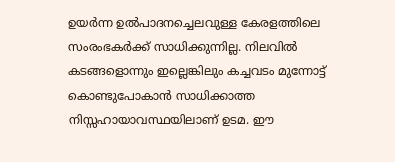ഉയർന്ന ഉൽപാദനച്ചെലവുള്ള കേരളത്തിലെ സംരംഭകർക്ക് സാധിക്കുന്നില്ല. നിലവിൽ കടങ്ങളൊന്നും ഇല്ലെങ്കിലും കച്ചവടം മുന്നോട്ട് കൊണ്ടുപോകാൻ സാധിക്കാത്ത നിസ്സഹായാവസ്ഥയിലാണ് ഉടമ. ഈ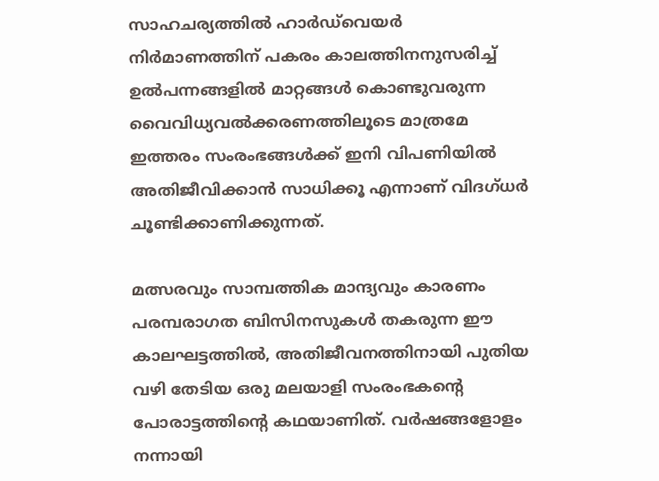സാഹചര്യത്തിൽ ഹാർഡ്‌വെയർ നിർമാണത്തിന് പകരം കാലത്തിനനുസരിച്ച് ഉൽപന്നങ്ങളിൽ മാറ്റങ്ങൾ കൊണ്ടുവരുന്ന വൈവിധ്യവൽക്കരണത്തിലൂടെ മാത്രമേ ഇത്തരം സംരംഭങ്ങൾക്ക് ഇനി വിപണിയിൽ അതിജീവിക്കാൻ സാധിക്കൂ എന്നാണ് വിദഗ്ധർ ചൂണ്ടിക്കാണിക്കുന്നത്.

മത്സരവും സാമ്പത്തിക മാന്ദ്യവും കാരണം പരമ്പരാഗത ബിസിനസുകൾ തകരുന്ന ഈ കാലഘട്ടത്തിൽ, അതിജീവനത്തിനായി പുതിയ വഴി തേടിയ ഒരു മലയാളി സംരംഭകന്റെ പോരാട്ടത്തിന്റെ കഥയാണിത്. വർഷങ്ങളോളം നന്നായി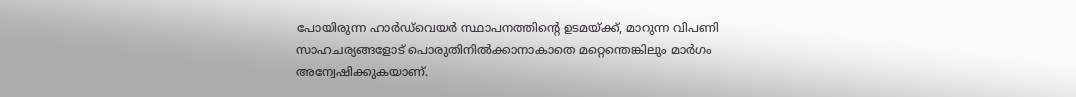പോയിരുന്ന ഹാർഡ്‌വെയർ സ്ഥാപനത്തിന്റെ ഉടമയ്ക്ക്, മാറുന്ന വിപണി സാഹചര്യങ്ങളോട് പൊരുതിനിൽക്കാനാകാതെ മറ്റെന്തെങ്കിലും മാർഗം അന്വേഷിക്കുകയാണ്.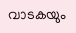വാടകയും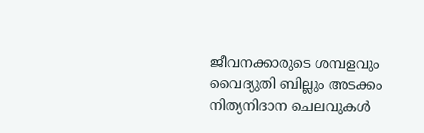ജീവനക്കാരുടെ ശമ്പളവും വൈദ്യുതി ബില്ലും അടക്കം നിത്യനിദാന ചെലവുകൾ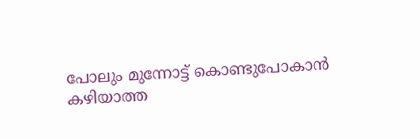പോലും മുന്നോട്ട് കൊണ്ടുപോകാൻ കഴിയാത്ത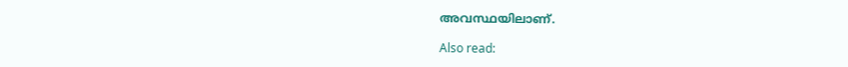അവസ്ഥയിലാണ്.

Also read: